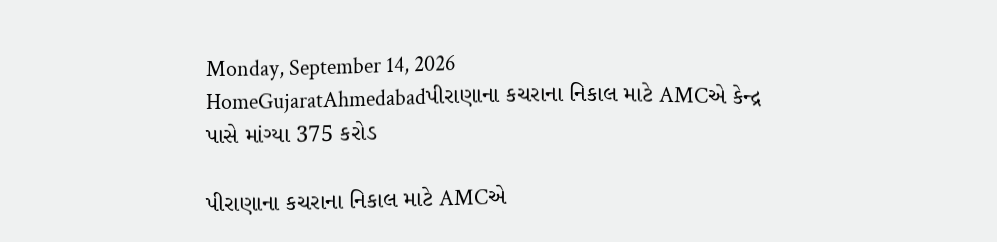Monday, September 14, 2026
HomeGujaratAhmedabadપીરાણાના કચરાના નિકાલ માટે AMCએ કેન્દ્ર પાસે માંગ્યા 375 કરોડ

પીરાણાના કચરાના નિકાલ માટે AMCએ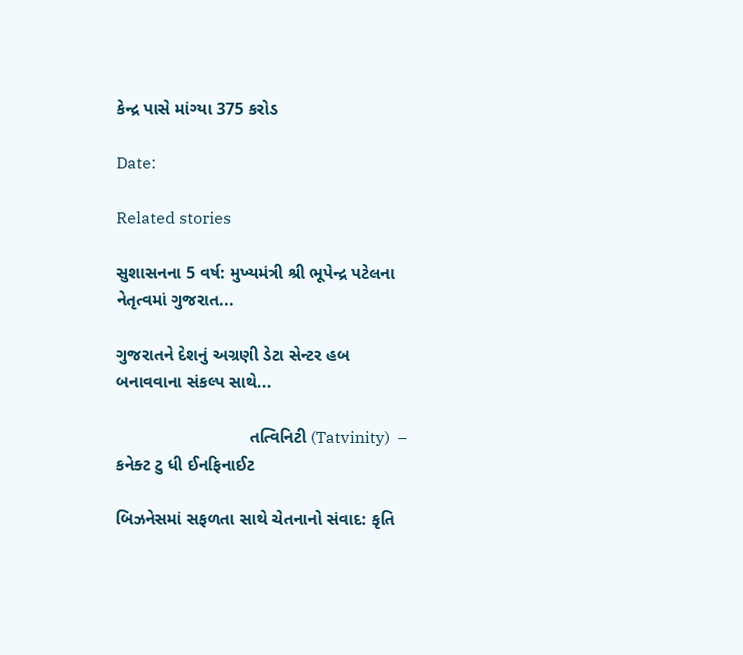કેન્દ્ર પાસે માંગ્યા 375 કરોડ

Date:

Related stories

સુશાસનના 5 વર્ષ: મુખ્યમંત્રી શ્રી ભૂપેન્દ્ર પટેલના નેતૃત્વમાં ગુજરાત...

ગુજરાતને દેશનું અગ્રણી ડેટા સેન્ટર હબ બનાવવાના સંકલ્પ સાથે...

                            તત્વિનિટી (Tatvinity)  – કનેક્ટ ટુ ધી ઈનફિનાઈટ

બિઝનેસમાં સફળતા સાથે ચેતનાનો સંવાદ: કૃતિ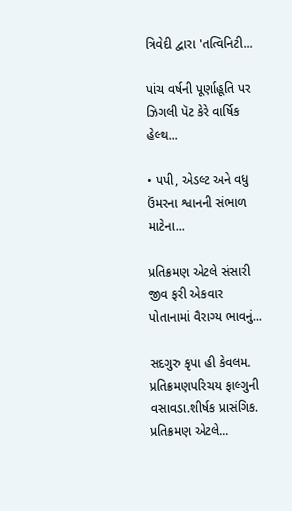ત્રિવેદી દ્વારા 'તત્વિનિટી...

પાંચ વર્ષની પૂર્ણાહૂતિ પર ઝિગલી પૅટ કેરે વાર્ષિક હેલ્થ...

• પપી, એડલ્ટ અને વધુ ઉંમરના શ્વાનની સંભાળ માટેના...

પ્રતિક્રમણ એટલે સંસારી જીવ ફરી એકવાર પોતાનામાં વૈરાગ્ય ભાવનું...

સદગુરુ કૃપા હી કેવલમ. પ્રતિક્રમણપરિચય ફાલ્ગુની વસાવડા.શીર્ષક પ્રાસંગિક. પ્રતિક્રમણ એટલે...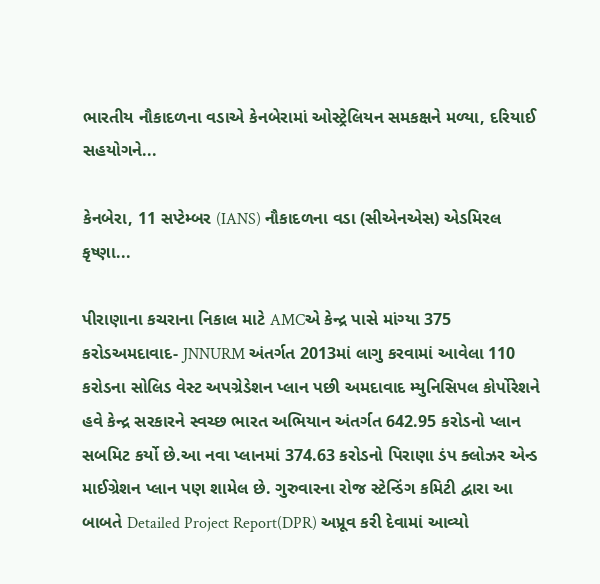ભારતીય નૌકાદળના વડાએ કેનબેરામાં ઓસ્ટ્રેલિયન સમકક્ષને મળ્યા, દરિયાઈ સહયોગને...

કેનબેરા, 11 સપ્ટેમ્બર (IANS) નૌકાદળના વડા (સીએનએસ) એડમિરલ કૃષ્ણા...

પીરાણાના કચરાના નિકાલ માટે AMCએ કેન્દ્ર પાસે માંગ્યા 375 કરોડઅમદાવાદ- JNNURM અંતર્ગત 2013માં લાગુ કરવામાં આવેલા 110 કરોડના સોલિડ વેસ્ટ અપગ્રેડેશન પ્લાન પછી અમદાવાદ મ્યુનિસિપલ કોર્પોરેશને હવે કેન્દ્ર સરકારને સ્વચ્છ ભારત અભિયાન અંતર્ગત 642.95 કરોડનો પ્લાન સબમિટ કર્યો છે.આ નવા પ્લાનમાં 374.63 કરોડનો પિરાણા ડંપ ક્લોઝર એન્ડ માઈગ્રેશન પ્લાન પણ શામેલ છે. ગુરુવારના રોજ સ્ટેન્ડિંગ કમિટી દ્વારા આ બાબતે Detailed Project Report(DPR) અપ્રૂવ કરી દેવામાં આવ્યો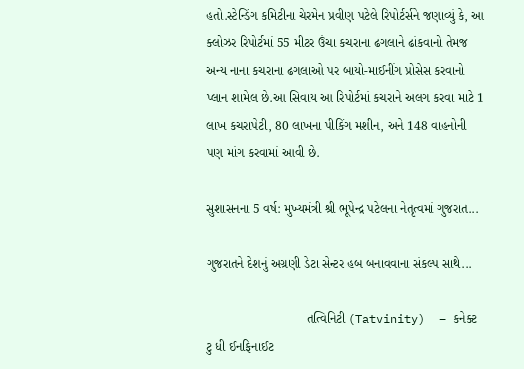હતો.સ્ટેન્ડિંગ કમિટીના ચેરમેન પ્રવીણ પટેલે રિપોર્ટર્સને જણાવ્યું કે, આ ક્લોઝર રિપોર્ટમાં 55 મીટર ઉંચા કચરાના ઢગલાને ઢાંકવાનો તેમજ અન્ય નાના કચરાના ઢગલાઓ પર બાયો-માઈનીંગ પ્રોસેસ કરવાનો પ્લાન શામેલ છે.આ સિવાય આ રિપોર્ટમાં કચરાને અલગ કરવા માટે 1 લાખ કચરાપેટી, 80 લાખના પીકિંગ મશીન, અને 148 વાહનોની પણ માંગ કરવામાં આવી છે.

સુશાસનના 5 વર્ષ: મુખ્યમંત્રી શ્રી ભૂપેન્દ્ર પટેલના નેતૃત્વમાં ગુજરાત...

ગુજરાતને દેશનું અગ્રણી ડેટા સેન્ટર હબ બનાવવાના સંકલ્પ સાથે...

                            તત્વિનિટી (Tatvinity)  – કનેક્ટ ટુ ધી ઈનફિનાઈટ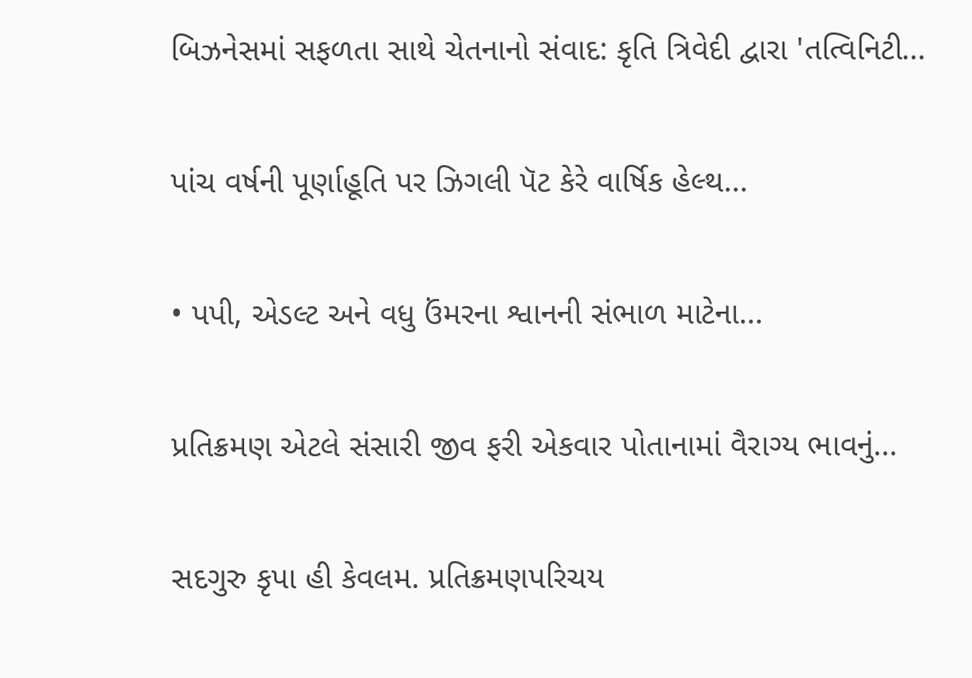બિઝનેસમાં સફળતા સાથે ચેતનાનો સંવાદ: કૃતિ ત્રિવેદી દ્વારા 'તત્વિનિટી...

પાંચ વર્ષની પૂર્ણાહૂતિ પર ઝિગલી પૅટ કેરે વાર્ષિક હેલ્થ...

• પપી, એડલ્ટ અને વધુ ઉંમરના શ્વાનની સંભાળ માટેના...

પ્રતિક્રમણ એટલે સંસારી જીવ ફરી એકવાર પોતાનામાં વૈરાગ્ય ભાવનું...

સદગુરુ કૃપા હી કેવલમ. પ્રતિક્રમણપરિચય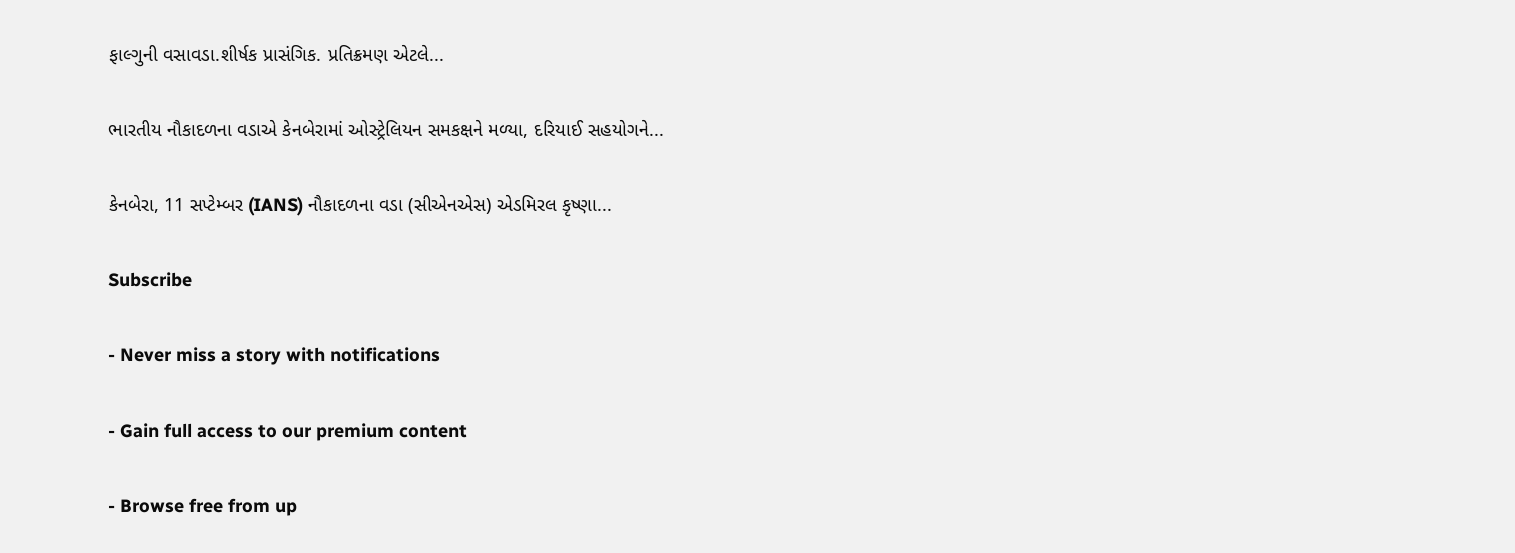ફાલ્ગુની વસાવડા.શીર્ષક પ્રાસંગિક. પ્રતિક્રમણ એટલે...

ભારતીય નૌકાદળના વડાએ કેનબેરામાં ઓસ્ટ્રેલિયન સમકક્ષને મળ્યા, દરિયાઈ સહયોગને...

કેનબેરા, 11 સપ્ટેમ્બર (IANS) નૌકાદળના વડા (સીએનએસ) એડમિરલ કૃષ્ણા...

Subscribe

- Never miss a story with notifications

- Gain full access to our premium content

- Browse free from up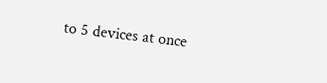to 5 devices at once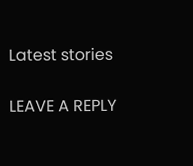Latest stories

LEAVE A REPLY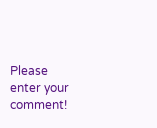Please enter your comment!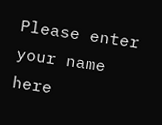Please enter your name here